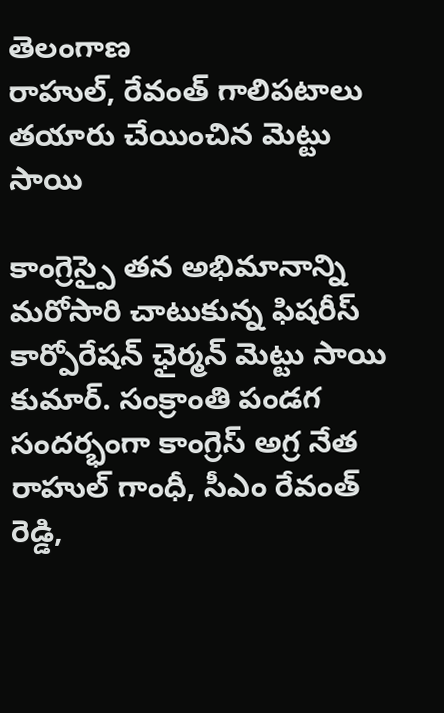తెలంగాణ
రాహుల్, రేవంత్ గాలిపటాలు తయారు చేయించిన మెట్టు సాయి

కాంగ్రెస్పై తన అభిమానాన్ని మరోసారి చాటుకున్న ఫిషరీస్ కార్పోరేషన్ ఛైర్మన్ మెట్టు సాయి కుమార్. సంక్రాంతి పండగ సందర్భంగా కాంగ్రెస్ అగ్ర నేత రాహుల్ గాంధీ, సీఎం రేవంత్ రెడ్డి,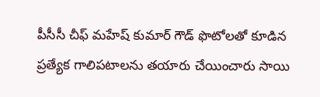పీసీసీ చీఫ్ మహేష్ కుమార్ గౌడ్ ఫొటోలతో కూడిన ప్రత్యేక గాలిపటాలను తయారు చేయించారు సాయి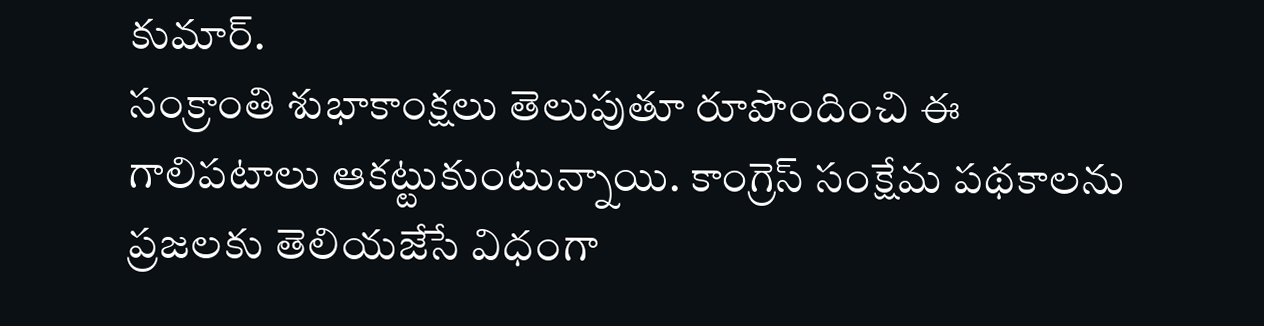కుమార్.
సంక్రాంతి శుభాకాంక్షలు తెలుపుతూ రూపొందించి ఈ గాలిపటాలు ఆకట్టుకుంటున్నాయి. కాంగ్రెస్ సంక్షేమ పథకాలను ప్రజలకు తెలియజేసే విధంగా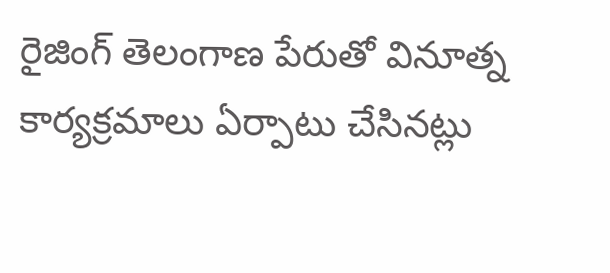రైజింగ్ తెలంగాణ పేరుతో వినూత్న కార్యక్రమాలు ఏర్పాటు చేసినట్లు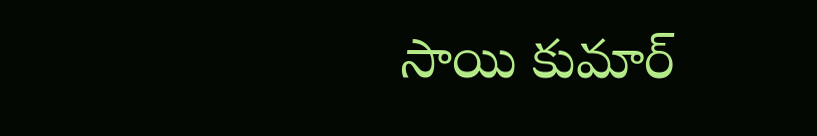సాయి కుమార్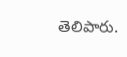తెలిపారు.